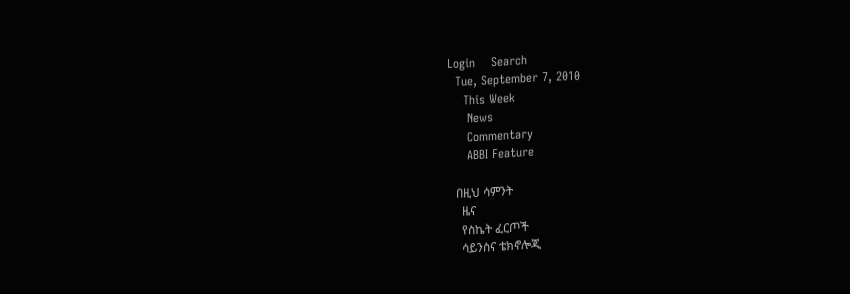Login    Search
  Tue, September 7, 2010
    This Week
     News
     Commentary
     ABBI Feature

   በዚህ ሳምንት
     ዜና
     የስኬት ፈርጦች
     ሳይንስና ቴክኖሎጂ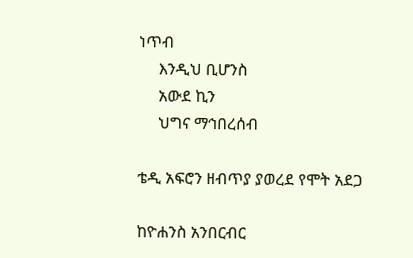ነጥብ
     እንዲህ ቢሆንስ
     አውደ ኪን
     ህግና ማኅበረሰብ

ቴዲ አፍሮን ዘብጥያ ያወረደ የሞት አደጋ

ከዮሐንስ አንበርብር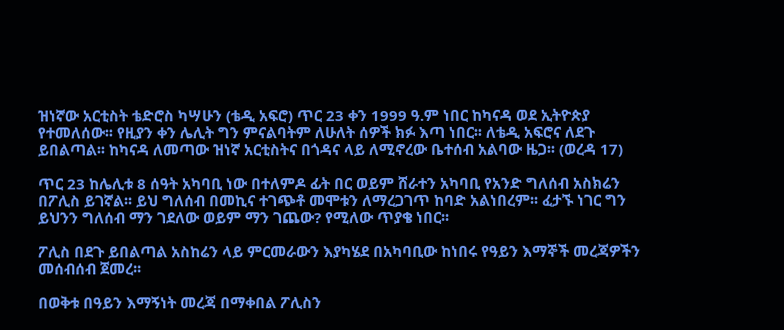ዝነኛው አርቲስት ቴድሮስ ካሣሁን (ቴዲ አፍሮ) ጥር 23 ቀን 1999 ዓ.ም ነበር ከካናዳ ወደ ኢትዮጵያ የተመለሰው፡፡ የዚያን ቀን ሌሊት ግን ምናልባትም ለሁለት ሰዎች ክፉ እጣ ነበር፡፡ ለቴዲ አፍሮና ለደጉ ይበልጣል፡፡ ከካናዳ ለመጣው ዝነኛ አርቲስትና በጎዳና ላይ ለሚኖረው ቤተሰብ አልባው ዜጋ፡፡ (ወረዳ 17)

ጥር 23 ከሌሊቱ 8 ሰዓት አካባቢ ነው በተለምዶ ፊት በር ወይም ሸራተን አካባቢ የአንድ ግለሰብ አስክሬን በፖሊስ ይገኛል፡፡ ይህ ግለሰብ በመኪና ተገጭቶ መሞቱን ለማረጋገጥ ከባድ አልነበረም፡፡ ፈታኙ ነገር ግን ይህንን ግለሰብ ማን ገደለው ወይም ማን ገጨው? የሚለው ጥያቄ ነበር፡፡

ፖሊስ በደጉ ይበልጣል አስከሬን ላይ ምርመራውን እያካሄደ በአካባቢው ከነበሩ የዓይን እማኞች መረጃዎችን መሰብሰብ ጀመረ፡፡

በወቅቱ በዓይን እማኝነት መረጃ በማቀበል ፖሊስን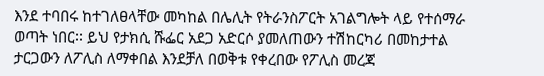እንደ ተባበሩ ከተገለፀላቸው መካከል በሌሊት የትራንስፖርት አገልግሎት ላይ የተሰማራ ወጣት ነበር፡፡ ይህ የታክሲ ሹፌር አደጋ አድርሶ ያመለጠውን ተሽከርካሪ በመከታተል ታርጋውን ለፖሊስ ለማቀበል እንደቻለ በወቅቱ የቀረበው የፖሊስ መረጃ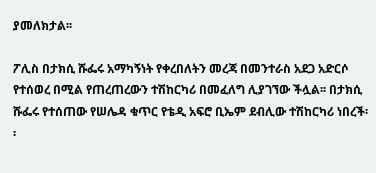ያመለክታል፡፡

ፖሊስ በታክሲ ሹፌሩ አማካኝነት የቀረበለትን መረጃ በመንተራስ አደጋ አድርሶ የተሰወረ በሚል የጠረጠረውን ተሽከርካሪ በመፈለግ ሊያገኘው ችሏል፡፡ በታክሲ ሹፌሩ የተሰጠው የሠሌዳ ቁጥር የቴዲ አፍሮ ቢኤም ደብሊው ተሽከርካሪ ነበረች፡፡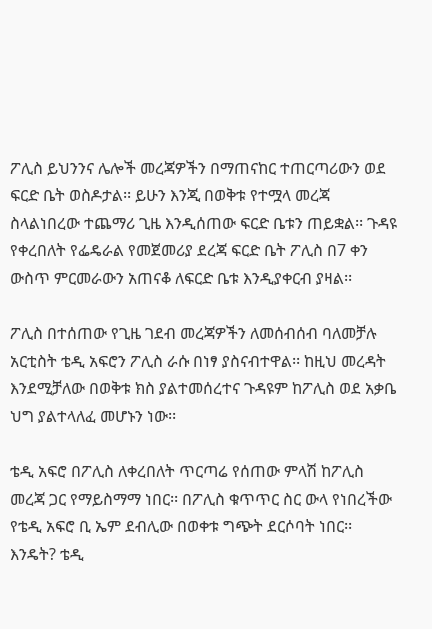ፖሊስ ይህንንና ሌሎች መረጃዎችን በማጠናከር ተጠርጣሪውን ወደ ፍርድ ቤት ወስዶታል፡፡ ይሁን እንጂ በወቅቱ የተሟላ መረጃ ስላልነበረው ተጨማሪ ጊዜ እንዲሰጠው ፍርድ ቤቱን ጠይቋል፡፡ ጉዳዩ የቀረበለት የፌዴራል የመጀመሪያ ደረጃ ፍርድ ቤት ፖሊስ በ7 ቀን ውስጥ ምርመራውን አጠናቆ ለፍርድ ቤቱ እንዲያቀርብ ያዛል፡፡

ፖሊስ በተሰጠው የጊዜ ገደብ መረጃዎችን ለመሰብሰብ ባለመቻሉ አርቲስት ቴዲ አፍሮን ፖሊስ ራሱ በነፃ ያስናብተዋል፡፡ ከዚህ መረዳት እንደሚቻለው በወቅቱ ክስ ያልተመሰረተና ጉዳዩም ከፖሊስ ወደ አቃቤ ህግ ያልተላለፈ መሆኑን ነው፡፡

ቴዲ አፍሮ በፖሊስ ለቀረበለት ጥርጣሬ የሰጠው ምላሽ ከፖሊስ መረጃ ጋር የማይስማማ ነበር፡፡ በፖሊስ ቁጥጥር ስር ውላ የነበረችው የቴዲ አፍሮ ቢ ኤም ደብሊው በወቀቱ ግጭት ደርሶባት ነበር፡፡ እንዴት? ቴዲ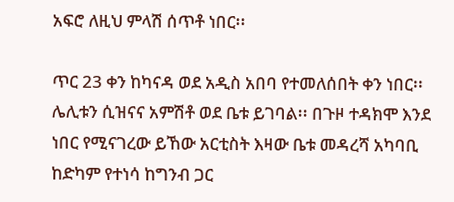አፍሮ ለዚህ ምላሽ ሰጥቶ ነበር፡፡

ጥር 23 ቀን ከካናዳ ወደ አዲስ አበባ የተመለሰበት ቀን ነበር፡፡ ሌሊቱን ሲዝናና አምሽቶ ወደ ቤቱ ይገባል፡፡ በጉዞ ተዳክሞ እንደ ነበር የሚናገረው ይኸው አርቲስት እዛው ቤቱ መዳረሻ አካባቢ ከድካም የተነሳ ከግንብ ጋር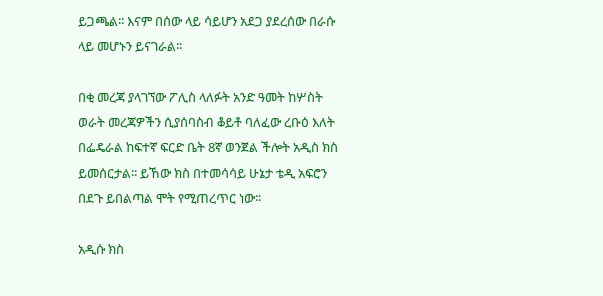ይጋጫል፡፡ እናም በሰው ላይ ሳይሆን አደጋ ያደረሰው በራሱ ላይ መሆኑን ይናገራል፡፡

በቂ መረጃ ያላገኘው ፖሊስ ላለፉት አንድ ዓመት ከሦስት ወራት መረጃዎችን ሲያሰባስብ ቆይቶ ባለፈው ረቡዕ እለት በፌዴራል ከፍተኛ ፍርድ ቤት 8ኛ ወንጀል ችሎት አዲስ ክስ ይመሰርታል፡፡ ይኸው ክስ በተመሳሳይ ሁኔታ ቴዲ አፍሮን በደጉ ይበልጣል ሞት የሚጠረጥር ነው፡፡

አዲሱ ክስ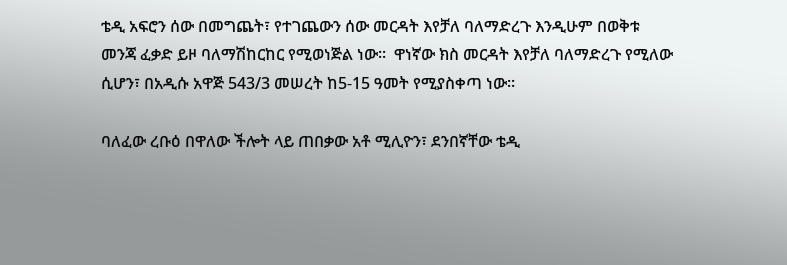ቴዲ አፍሮን ሰው በመግጨት፣ የተገጨውን ሰው መርዳት እየቻለ ባለማድረጉ እንዲሁም በወቅቱ መንጃ ፈቃድ ይዞ ባለማሽከርከር የሚወነጅል ነው፡፡  ዋነኛው ክስ መርዳት እየቻለ ባለማድረጉ የሚለው ሲሆን፣ በአዲሱ አዋጅ 543/3 መሠረት ከ5-15 ዓመት የሚያስቀጣ ነው፡፡

ባለፈው ረቡዕ በዋለው ችሎት ላይ ጠበቃው አቶ ሚሊዮን፣ ደንበኛቸው ቴዲ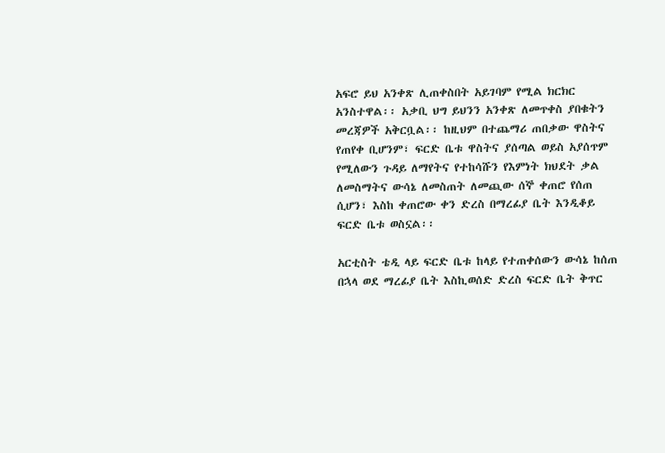አፍሮ ይህ አንቀጽ ሊጠቀስበት አይገባም የሚል ክርክር አንስተዋል፡፡ አቃቢ ህግ ይህንን አንቀጽ ለመጥቀስ ያበቁትን መረጃዎች አቅርቧል፡፡ ከዚህም በተጨማሪ ጠበቃው ዋስትና የጠየቀ ቢሆንም፣ ፍርድ ቤቱ ዋስትና ያሰጣል ወይስ አያሰጥም የሚለውን ጉዳይ ለማየትና የተከሳሹን የእምነት ክህደት ቃል ለመስማትና ውሳኔ ለመስጠት ለመጪው ሰኞ ቀጠሮ የሰጠ ሲሆን፣ እስከ ቀጠሮው ቀን ድረስ በማረፊያ ቤት እንዲቆይ ፍርድ ቤቱ ወስኗል፡፡

አርቲስት ቴዲ ላይ ፍርድ ቤቱ ከላይ የተጠቀሰውን ውሳኔ ከሰጠ በኋላ ወደ ማረፊያ ቤት እስኪወሰድ ድረስ ፍርድ ቤት ቅጥር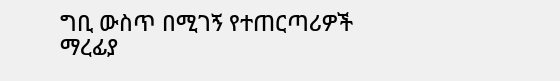ግቢ ውስጥ በሚገኝ የተጠርጣሪዎች ማረፊያ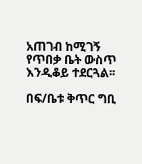አጠገብ ከሚገኝ የጥበቃ ቤት ውስጥ እንዲቆይ ተደርጓል፡፡

በፍ/ቤቱ ቅጥር ግቢ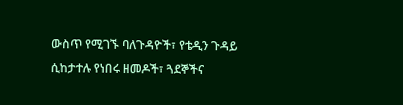ውስጥ የሚገኙ ባለጉዳዮች፣ የቴዲን ጉዳይ ሲከታተሉ የነበሩ ዘመዶች፣ ጓደኞችና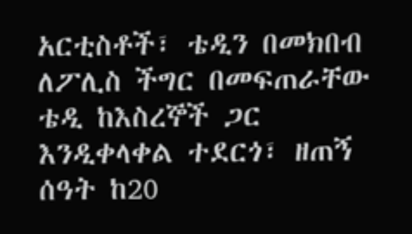አርቲስቶች፣ ቴዲን በመክበብ ለፖሊስ ችግር በመፍጠራቸው ቴዲ ከእስረኞች ጋር እንዲቀላቀል ተደርጎ፣ ዘጠኝ ሰዓት ከ20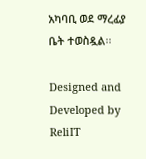አካባቢ ወደ ማረፊያ ቤት ተወስዷል፡፡

Designed and Developed by ReliIT